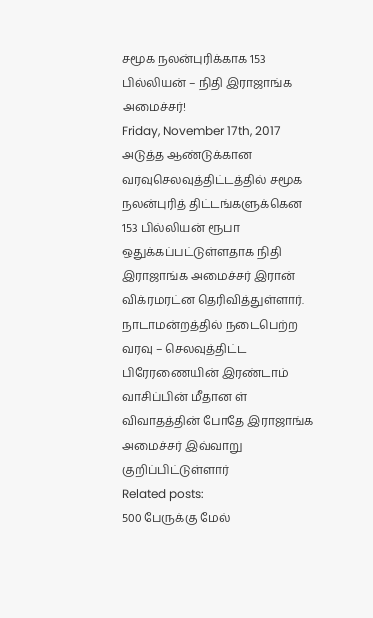சமூக நலன்புரிக்காக 153 பில்லியன் – நிதி இராஜாங்க அமைச்சர்!
Friday, November 17th, 2017
அடுத்த ஆண்டுக்கான வரவுசெலவுத்திட்டத்தில் சமூக நலன்புரித் திட்டங்களுக்கென 153 பில்லியன் ரூபா ஒதுக்கப்பட்டுள்ளதாக நிதி இராஜாங்க அமைச்சர் இரான் விக்ரமரட்ன தெரிவித்துள்ளார்.
நாடாமன்றத்தில் நடைபெற்ற வரவு – செலவுத்திட்ட பிரேரணையின் இரண்டாம் வாசிப்பின் மீதான ள் விவாதத்தின் போதே இராஜாங்க அமைச்சர் இவ்வாறு குறிப்பிட்டுள்ளார்
Related posts:
500 பேருக்கு மேல்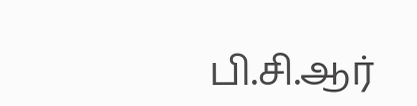பி.சி.ஆர்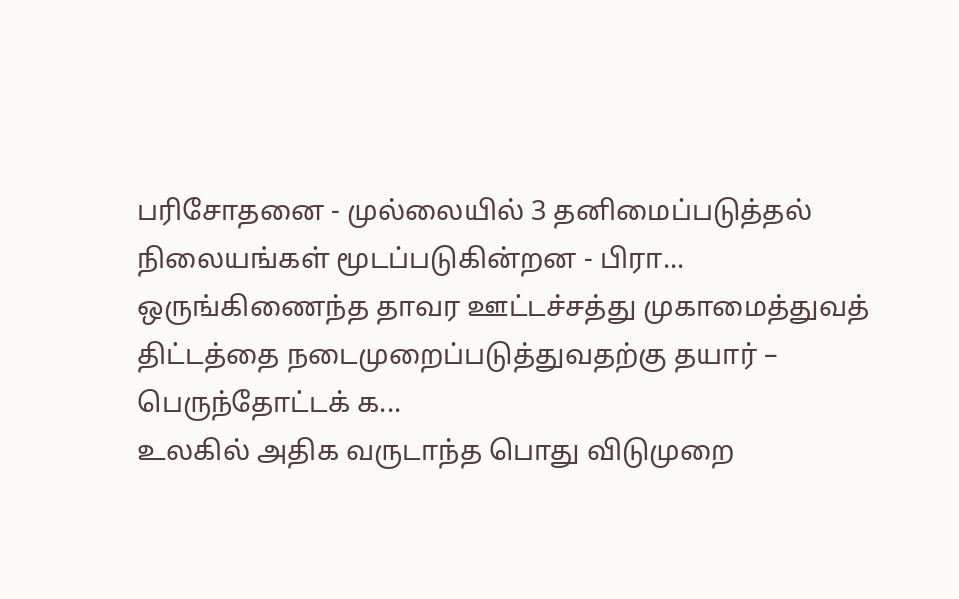பரிசோதனை - முல்லையில் 3 தனிமைப்படுத்தல் நிலையங்கள் மூடப்படுகின்றன - பிரா...
ஒருங்கிணைந்த தாவர ஊட்டச்சத்து முகாமைத்துவத் திட்டத்தை நடைமுறைப்படுத்துவதற்கு தயார் – பெருந்தோட்டக் க...
உலகில் அதிக வருடாந்த பொது விடுமுறை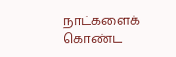நாட்களைக் கொண்ட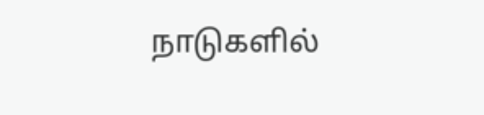நாடுகளில்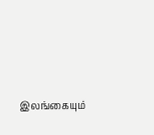இலங்கையும்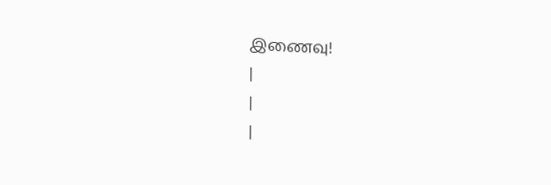இணைவு!
|
|
|